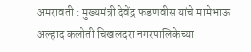अमरावती : मुख्यमंत्री देवेंद्र फडणवीस यांचे मामेभाऊ अल्हाद कलोती चिखलदरा नगरपालिकेच्या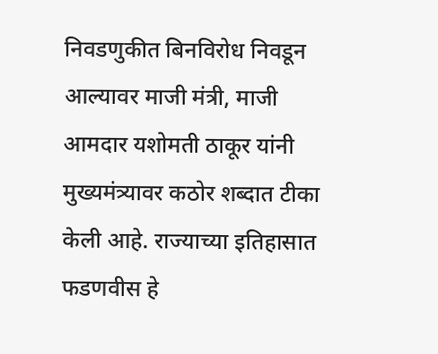निवडणुकीत बिनविरोध निवडून आल्यावर माजी मंत्री, माजी आमदार यशोमती ठाकूर यांनी मुख्यमंत्र्यावर कठोर शब्दात टीका केली आहे. राज्याच्या इतिहासात फडणवीस हे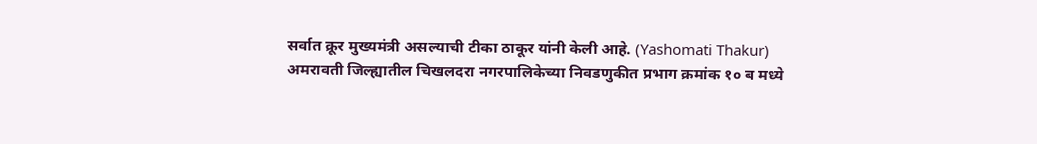सर्वात क्रूर मुख्यमंत्री असल्याची टीका ठाकूर यांनी केली आहे. (Yashomati Thakur)
अमरावती जिल्ह्यातील चिखलदरा नगरपालिकेच्या निवडणुकीत प्रभाग क्रमांक १० ब मध्ये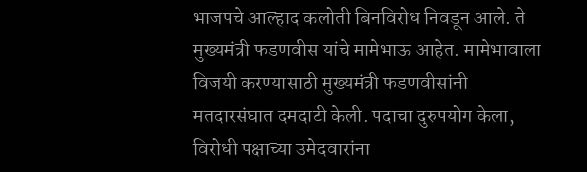भाजपचे आल्हाद कलोती बिनविरोध निवडून आले. ते मुख्यमंत्री फडणवीस यांचे मामेभाऊ आहेत. मामेभावाला विजयी करण्यासाठी मुख्यमंत्री फडणवीसांनी मतदारसंघात दमदाटी केली. पदाचा दुरुपयोग केला, विरोधी पक्षाच्या उमेदवारांना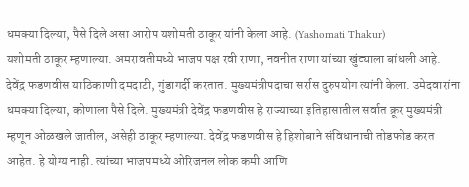धमक्या दिल्या, पैसे दिले असा आरोप यशोमती ठाकूर यांनी केला आहे. (Yashomati Thakur)
यशोमती ठाकूर म्हणाल्या. अमरावतीमध्ये भाजप पक्ष रवी राणा, नवनीत राणा यांच्या खुंट्याला बांधली आहे. देवेंद्र फडणवीस याठिकाणी दमदाटी, गुंडागर्दी करतात. मुख्यमंत्रीपदाचा सर्रास दुरुपयोग त्यांनी केला. उमेदवारांना धमक्या दिल्या, कोणाला पैसे दिले. मुख्यमंत्री देवेंद्र फडणवीस हे राज्याच्या इतिहासातील सर्वात क्रूर मुख्यमंत्री म्हणून ओळखले जातील, असेही ठाकूर म्हणाल्या. देवेंद्र फडणवीस हे हिशोबाने संविधानाची तोडफोड करत आहेत. हे योग्य नाही. त्यांच्या भाजपमध्ये ओरिजनल लोक कमी आणि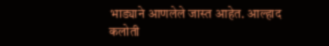भाड्याने आणलेले जास्त आहेत. आल्हाद कलोती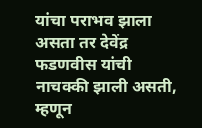यांचा पराभव झाला असता तर देवेंद्र फडणवीस यांची नाचक्की झाली असती, म्हणून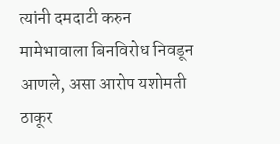त्यांनी दमदाटी करुन मामेभावाला बिनविरोध निवडून आणले, असा आरोप यशोमती ठाकूर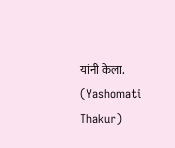यांनी केला. (Yashomati Thakur)